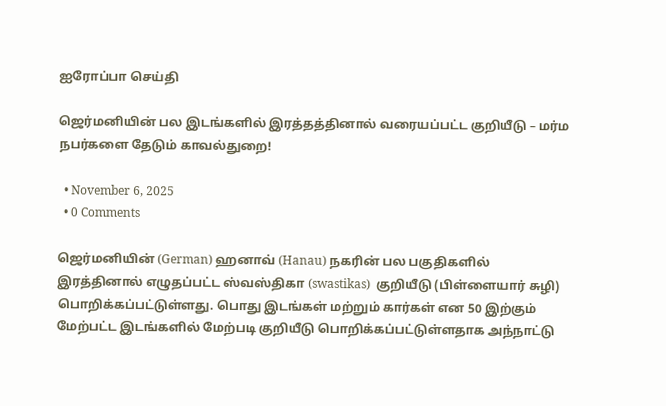ஐரோப்பா செய்தி

ஜெர்மனியின் பல இடங்களில் இரத்தத்தினால் வரையப்பட்ட குறியீடு – மர்ம நபர்களை தேடும் காவல்துறை!

  • November 6, 2025
  • 0 Comments

ஜெர்மனியின் (German) ஹனாவ் (Hanau) நகரின் பல பகுதிகளில் இரத்தினால் எழுதப்பட்ட ஸ்வஸ்திகா (swastikas)  குறியீடு (பிள்ளையார் சுழி) பொறிக்கப்பட்டுள்ளது. பொது இடங்கள் மற்றும் கார்கள் என 50 இற்கும் மேற்பட்ட இடங்களில் மேற்படி குறியீடு பொறிக்கப்பட்டுள்ளதாக அந்நாட்டு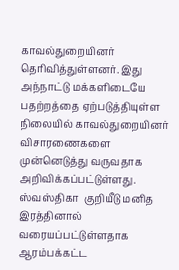காவல்துறையினர் தெரிவித்துள்ளனர். இது அந்நாட்டு மக்களிடையே பதற்றத்தை ஏற்படுத்தியுள்ள நிலையில் காவல்துறையினர் விசாரணைகளை முன்னெடுத்து வருவதாக அறிவிக்கப்பட்டுள்ளது. ஸ்வஸ்திகா  குறியீடு மனித இரத்தினால் வரையப்பட்டுள்ளதாக ஆரம்பக்கட்ட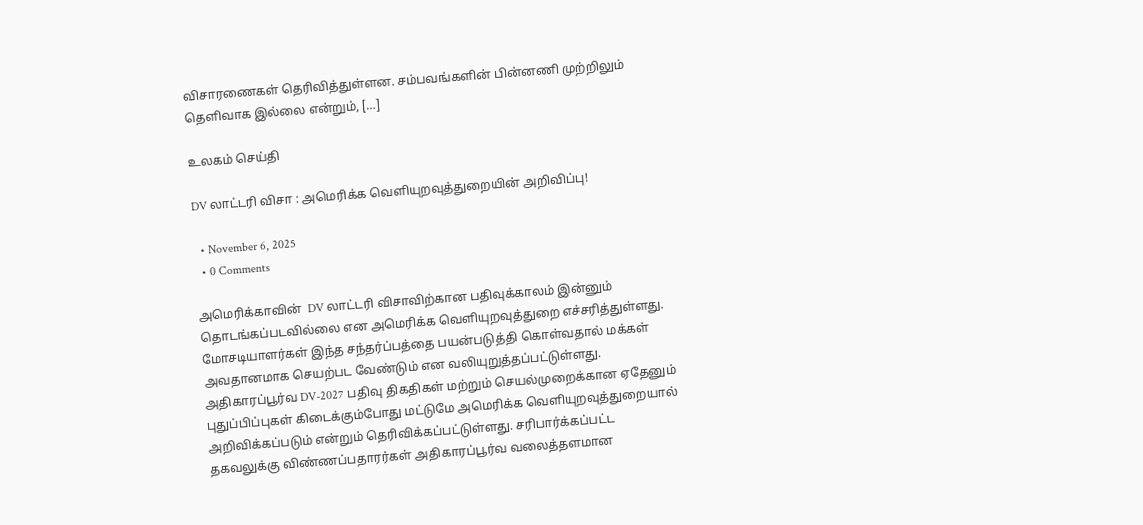விசாரணைகள் தெரிவித்துள்ளன. சம்பவங்களின் பின்னணி முற்றிலும் தெளிவாக இல்லை என்றும், […]

உலகம் செய்தி

DV லாட்டரி விசா : அமெரிக்க வெளியுறவுத்துறையின் அறிவிப்பு!

  • November 6, 2025
  • 0 Comments

அமெரிக்காவின்  DV லாட்டரி விசாவிற்கான பதிவுக்காலம் இன்னும் தொடங்கப்படவில்லை என அமெரிக்க வெளியுறவுத்துறை எச்சரித்துள்ளது. மோசடியாளர்கள் இந்த சந்தர்ப்பத்தை பயன்படுத்தி கொள்வதால் மக்கள் அவதானமாக செயற்பட வேண்டும் என வலியுறுத்தப்பட்டுள்ளது. அதிகாரப்பூர்வ DV-2027 பதிவு திகதிகள் மற்றும் செயல்முறைக்கான ஏதேனும் புதுப்பிப்புகள் கிடைக்கும்போது மட்டுமே அமெரிக்க வெளியுறவுத்துறையால் அறிவிக்கப்படும் என்றும் தெரிவிக்கப்பட்டுள்ளது. சரிபார்க்கப்பட்ட தகவலுக்கு விண்ணப்பதாரர்கள் அதிகாரப்பூர்வ வலைத்தளமான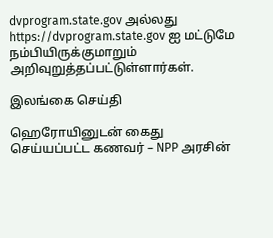dvprogram.state.gov அல்லது https://dvprogram.state.gov ஐ மட்டுமே நம்பியிருக்குமாறும் அறிவுறுத்தப்பட்டுள்ளார்கள்.

இலங்கை செய்தி

ஹெரோயினுடன் கைது செய்யப்பட்ட கணவர் – NPP அரசின்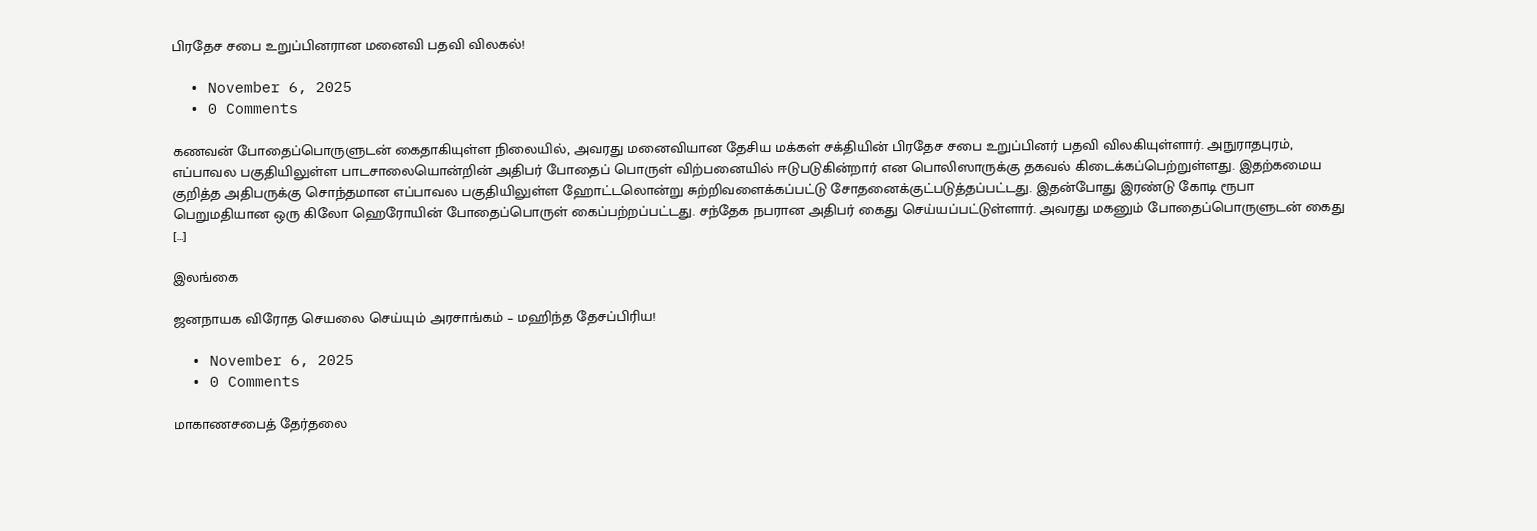பிரதேச சபை உறுப்பினரான மனைவி பதவி விலகல்!

  • November 6, 2025
  • 0 Comments

கணவன் போதைப்பொருளுடன் கைதாகியுள்ள நிலையில், அவரது மனைவியான தேசிய மக்கள் சக்தியின் பிரதேச சபை உறுப்பினர் பதவி விலகியுள்ளார். அநுராதபுரம், எப்பாவல பகுதியிலுள்ள பாடசாலையொன்றின் அதிபர் போதைப் பொருள் விற்பனையில் ஈடுபடுகின்றார் என பொலிஸாருக்கு தகவல் கிடைக்கப்பெற்றுள்ளது. இதற்கமைய குறித்த அதிபருக்கு சொந்தமான எப்பாவல பகுதியிலுள்ள ஹோட்டலொன்று சுற்றிவளைக்கப்பட்டு சோதனைக்குட்படுத்தப்பட்டது. இதன்போது இரண்டு கோடி ரூபா பெறுமதியான ஒரு கிலோ ஹெரோயின் போதைப்பொருள் கைப்பற்றப்பட்டது. சந்தேக நபரான அதிபர் கைது செய்யப்பட்டுள்ளார். அவரது மகனும் போதைப்பொருளுடன் கைது […]

இலங்கை

ஜனநாயக விரோத செயலை செய்யும் அரசாங்கம் – மஹிந்த தேசப்பிரிய!

  • November 6, 2025
  • 0 Comments

மாகாணசபைத் தேர்தலை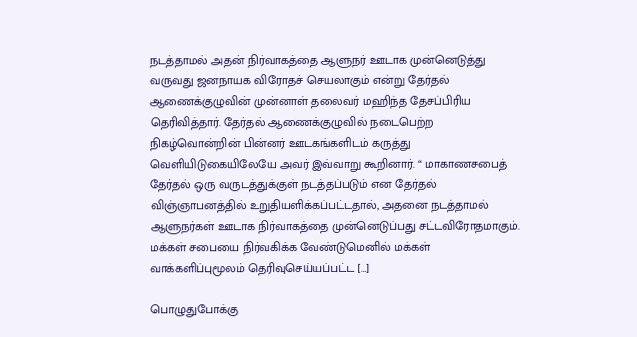நடத்தாமல் அதன் நிர்வாகத்தை ஆளுநர் ஊடாக முன்னெடுத்து வருவது ஜனநாயக விரோதச் செயலாகும் என்று தேர்தல் ஆணைக்குழுவின் முன்னாள் தலைவர் மஹிந்த தேசப்பிரிய தெரிவித்தார். தேர்தல் ஆணைக்குழுவில் நடைபெற்ற நிகழ்வொன்றின் பின்னர் ஊடகங்களிடம் கருத்து வெளியிடுகையிலேயே அவர் இவ்வாறு கூறினார். “ மாகாணசபைத் தேர்தல் ஒரு வருடத்துக்குள் நடத்தப்படும் என தேர்தல் விஞ்ஞாபனத்தில் உறுதியளிக்கப்பட்டதால், அதனை நடத்தாமல் ஆளுநர்கள் ஊடாக நிர்வாகத்தை முன்னெடுப்பது சட்டவிரோதமாகும். மக்கள் சபையை நிர்வகிக்க வேண்டுமெனில் மக்கள் வாக்களிப்புமூலம் தெரிவுசெய்யப்பட்ட […]

பொழுதுபோக்கு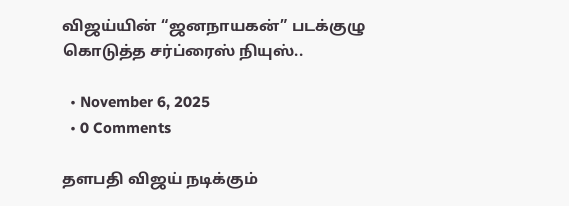விஜய்யின் “ஜனநாயகன்” படக்குழு கொடுத்த சர்ப்ரைஸ் நியுஸ்..

  • November 6, 2025
  • 0 Comments

தளபதி விஜய் நடிக்கும்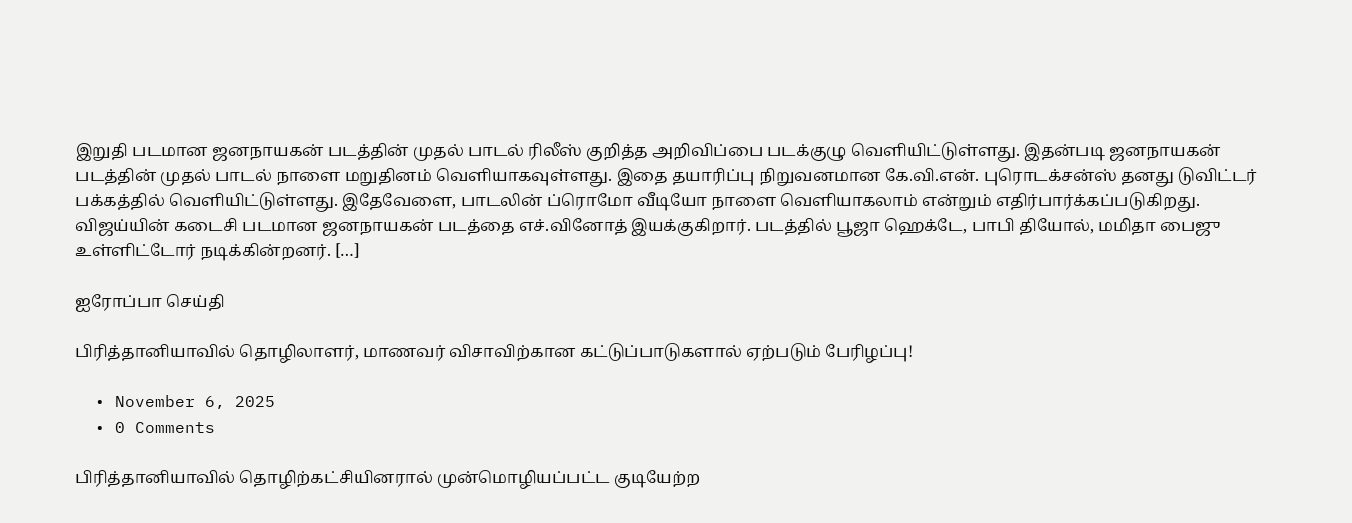இறுதி படமான ஜனநாயகன் படத்தின் முதல் பாடல் ரிலீஸ் குறித்த அறிவிப்பை படக்குழு வெளியிட்டுள்ளது. இதன்படி ஜனநாயகன் படத்தின் முதல் பாடல் நாளை மறுதினம் வெளியாகவுள்ளது. இதை தயாரிப்பு நிறுவனமான கே.வி.என். புரொடக்சன்ஸ் தனது டுவிட்டர் பக்கத்தில் வெளியிட்டுள்ளது. இதேவேளை, பாடலின் ப்ரொமோ வீடியோ நாளை வெளியாகலாம் என்றும் எதிர்பார்க்கப்படுகிறது. விஜய்யின் கடைசி படமான ஜனநாயகன் படத்தை எச்.வினோத் இயக்குகிறார். படத்தில் பூஜா ஹெக்டே, பாபி தியோல், மமிதா பைஜு உள்ளிட்டோர் நடிக்கின்றனர். […]

ஐரோப்பா செய்தி

பிரித்தானியாவில் தொழிலாளர், மாணவர் விசாவிற்கான கட்டுப்பாடுகளால் ஏற்படும் பேரிழப்பு!

  • November 6, 2025
  • 0 Comments

பிரித்தானியாவில் தொழிற்கட்சியினரால் முன்மொழியப்பட்ட குடியேற்ற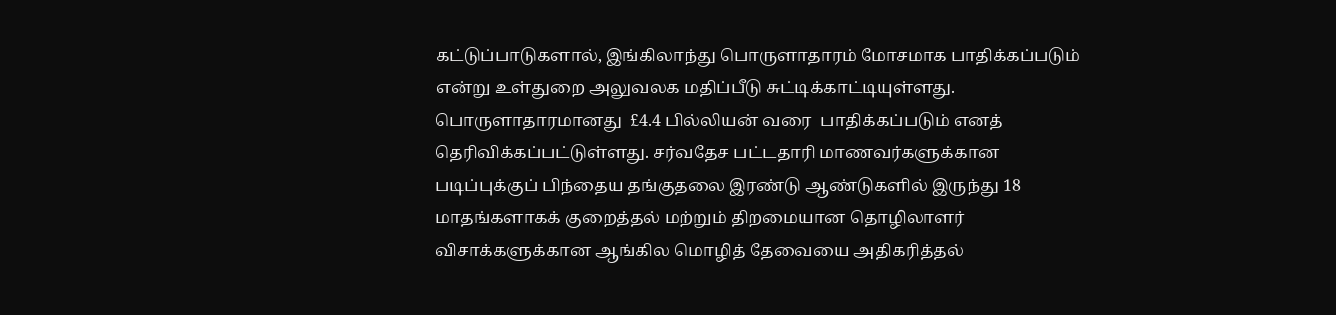கட்டுப்பாடுகளால், இங்கிலாந்து பொருளாதாரம் மோசமாக பாதிக்கப்படும் என்று உள்துறை அலுவலக மதிப்பீடு சுட்டிக்காட்டியுள்ளது. பொருளாதாரமானது  £4.4 பில்லியன் வரை  பாதிக்கப்படும் எனத் தெரிவிக்கப்பட்டுள்ளது. சர்வதேச பட்டதாரி மாணவர்களுக்கான படிப்புக்குப் பிந்தைய தங்குதலை இரண்டு ஆண்டுகளில் இருந்து 18 மாதங்களாகக் குறைத்தல் மற்றும் திறமையான தொழிலாளர் விசாக்களுக்கான ஆங்கில மொழித் தேவையை அதிகரித்தல்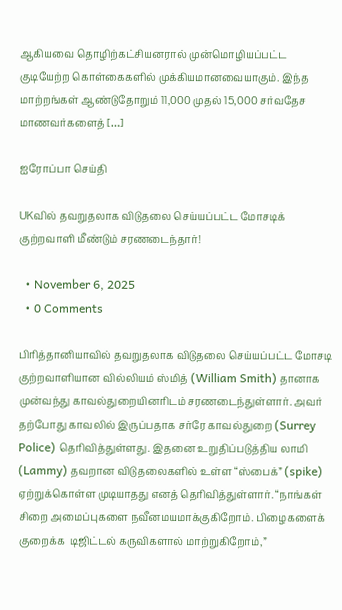ஆகியவை தொழிற்கட்சியனரால் முன்மொழியப்பட்ட குடியேற்ற கொள்கைகளில் முக்கியமானவையாகும். இந்த மாற்றங்கள் ஆண்டுதோறும் 11,000 முதல் 15,000 சர்வதேச மாணவர்களைத் […]

ஐரோப்பா செய்தி

UKவில் தவறுதலாக விடுதலை செய்யப்பட்ட மோசடிக் குற்றவாளி மீண்டும் சரணடைந்தார்!

  • November 6, 2025
  • 0 Comments

பிரித்தானியாவில் தவறுதலாக விடுதலை செய்யப்பட்ட மோசடி குற்றவாளியான வில்லியம் ஸ்மித் (William Smith) தானாக முன்வந்து காவல்துறையினரிடம் சரணடைந்துள்ளார். அவர் தற்போது காவலில் இருப்பதாக சர்ரே காவல்துறை (Surrey Police) தெரிவித்துள்ளது. இதனை உறுதிப்படுத்திய லாமி (Lammy) தவறான விடுதலைகளில் உள்ள “ஸ்பைக்” (spike)  ஏற்றுக்கொள்ள முடியாதது எனத் தெரிவித்துள்ளார். “நாங்கள் சிறை அமைப்புகளை நவீனமயமாக்குகிறோம். பிழைகளைக் குறைக்க  டிஜிட்டல் கருவிகளால் மாற்றுகிறோம்,”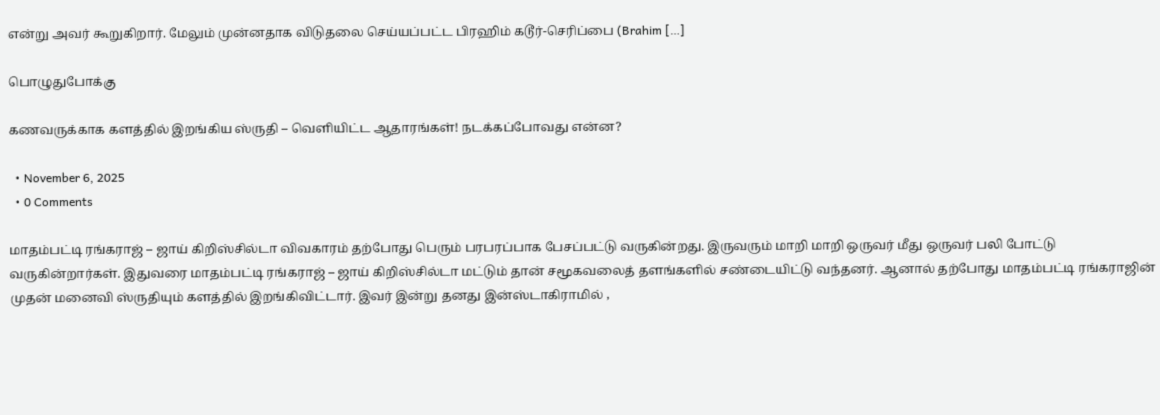என்று அவர் கூறுகிறார். மேலும் முன்னதாக விடுதலை செய்யப்பட்ட பிரஹிம் கடூர்-செரிப்பை (Brahim […]

பொழுதுபோக்கு

கணவருக்காக களத்தில் இறங்கிய ஸ்ருதி – வெளியிட்ட ஆதாரங்கள்! நடக்கப்போவது என்ன?

  • November 6, 2025
  • 0 Comments

மாதம்பட்டி ரங்கராஜ் – ஜாய் கிறிஸ்சில்டா விவகாரம் தற்போது பெரும் பரபரப்பாக பேசப்பட்டு வருகின்றது. இருவரும் மாறி மாறி ஒருவர் மீது ஒருவர் பலி போட்டு வருகின்றார்கள். இதுவரை மாதம்பட்டி ரங்கராஜ் – ஜாய் கிறிஸ்சில்டா மட்டும் தான் சமூகவலைத் தளங்களில் சண்டையிட்டு வந்தனர். ஆனால் தற்போது மாதம்பட்டி ரங்கராஜின் முதன் மனைவி ஸ்ருதியும் களத்தில் இறங்கிவிட்டார். இவர் இன்று தனது இன்ஸ்டாகிராமில் ,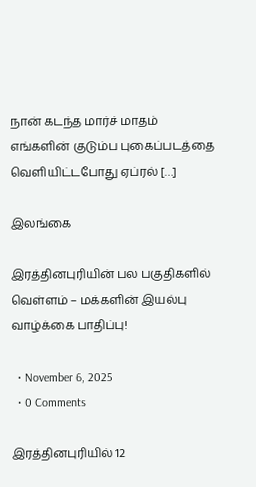நான் கடந்த மார்ச் மாதம் எங்களின் குடும்ப புகைப்படத்தை வெளியிட்டபோது ஏப்ரல் […]

இலங்கை

இரத்தினபுரியின் பல பகுதிகளில் வெள்ளம் – மக்களின் இயல்பு வாழ்க்கை பாதிப்பு!

  • November 6, 2025
  • 0 Comments

இரத்தினபுரியில் 12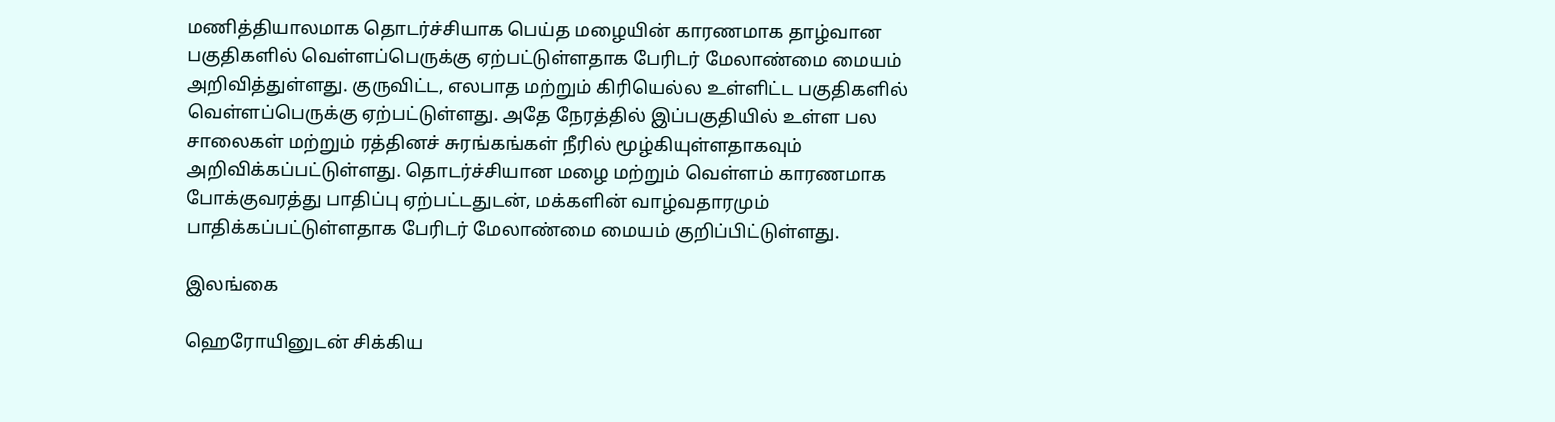மணித்தியாலமாக தொடர்ச்சியாக பெய்த மழையின் காரணமாக தாழ்வான பகுதிகளில் வெள்ளப்பெருக்கு ஏற்பட்டுள்ளதாக பேரிடர் மேலாண்மை மையம் அறிவித்துள்ளது. குருவிட்ட, எலபாத மற்றும் கிரியெல்ல உள்ளிட்ட பகுதிகளில் வெள்ளப்பெருக்கு ஏற்பட்டுள்ளது. அதே நேரத்தில் இப்பகுதியில் உள்ள பல சாலைகள் மற்றும் ரத்தினச் சுரங்கங்கள் நீரில் மூழ்கியுள்ளதாகவும் அறிவிக்கப்பட்டுள்ளது. தொடர்ச்சியான மழை மற்றும் வெள்ளம் காரணமாக போக்குவரத்து பாதிப்பு ஏற்பட்டதுடன், மக்களின் வாழ்வதாரமும் பாதிக்கப்பட்டுள்ளதாக பேரிடர் மேலாண்மை மையம் குறிப்பிட்டுள்ளது.

இலங்கை

ஹெரோயினுடன் சிக்கிய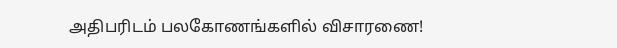அதிபரிடம் பலகோணங்களில் விசாரணை!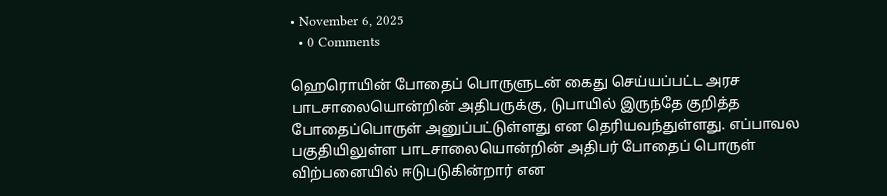• November 6, 2025
  • 0 Comments

ஹெரொயின் போதைப் பொருளுடன் கைது செய்யப்பட்ட அரச பாடசாலையொன்றின் அதிபருக்கு, டுபாயில் இருந்தே குறித்த போதைப்பொருள் அனுப்பட்டுள்ளது என தெரியவந்துள்ளது. எப்பாவல பகுதியிலுள்ள பாடசாலையொன்றின் அதிபர் போதைப் பொருள் விற்பனையில் ஈடுபடுகின்றார் என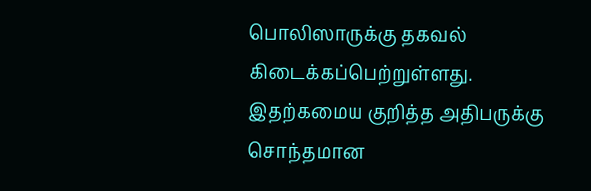பொலிஸாருக்கு தகவல் கிடைக்கப்பெற்றுள்ளது. இதற்கமைய குறித்த அதிபருக்கு சொந்தமான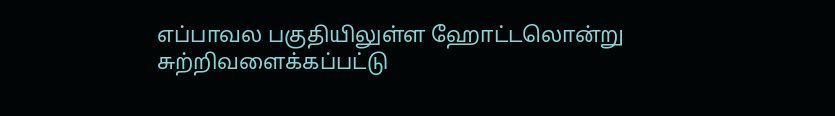எப்பாவல பகுதியிலுள்ள ஹோட்டலொன்று சுற்றிவளைக்கப்பட்டு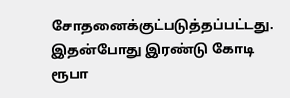சோதனைக்குட்படுத்தப்பட்டது. இதன்போது இரண்டு கோடி ரூபா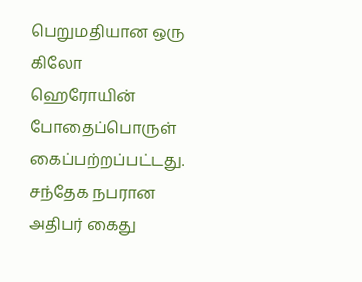பெறுமதியான ஒரு கிலோ ஹெரோயின் போதைப்பொருள் கைப்பற்றப்பட்டது. சந்தேக நபரான அதிபர் கைது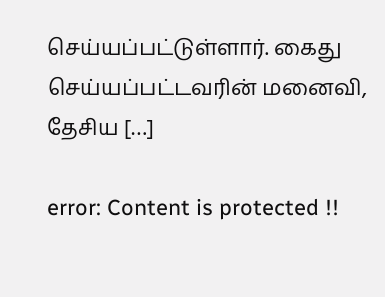செய்யப்பட்டுள்ளார். கைது செய்யப்பட்டவரின் மனைவி, தேசிய […]

error: Content is protected !!